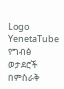Logo
YenetaTube
የግብፅ ወታደሮች በምስራቅ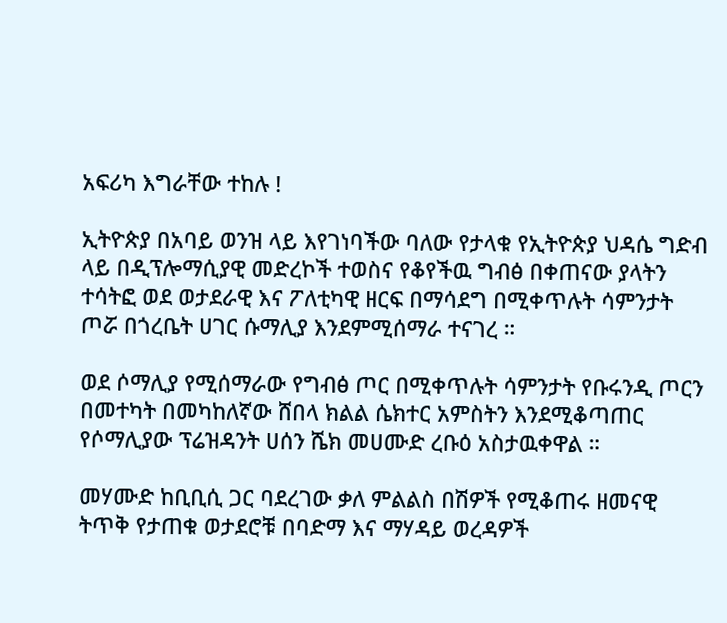አፍሪካ እግራቸው ተከሉ !

ኢትዮጵያ በአባይ ወንዝ ላይ እየገነባችው ባለው የታላቁ የኢትዮጵያ ህዳሴ ግድብ ላይ በዲፕሎማሲያዊ መድረኮች ተወስና የቆየችዉ ግብፅ በቀጠናው ያላትን ተሳትፎ ወደ ወታደራዊ እና ፖለቲካዊ ዘርፍ በማሳደግ በሚቀጥሉት ሳምንታት ጦሯ በጎረቤት ሀገር ሱማሊያ እንደምሚሰማራ ተናገረ ።

ወደ ሶማሊያ የሚሰማራው የግብፅ ጦር በሚቀጥሉት ሳምንታት የቡሩንዲ ጦርን በመተካት በመካከለኛው ሸበላ ክልል ሴክተር አምስትን እንደሚቆጣጠር የሶማሊያው ፕሬዝዳንት ሀሰን ሼክ መሀሙድ ረቡዕ አስታዉቀዋል ።

መሃሙድ ከቢቢሲ ጋር ባደረገው ቃለ ምልልስ በሽዎች የሚቆጠሩ ዘመናዊ ትጥቅ የታጠቁ ወታደሮቹ በባድማ እና ማሃዳይ ወረዳዎች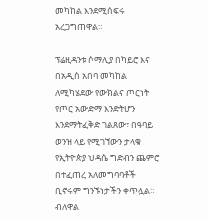መካከል እንደሚሰፍሩ አረጋግጠዋል።

ፕሬዚዳንቱ ሶማሊያ በካይሮ እና በአዲስ አበባ መካከል ለሚካሄደው የውክልና ጦርነት የጦር አውድማ እንድትሆን እንደማትፈቅድ ገልጸው፣ በዓባይ ወንዝ ላይ የሚገኘውን ታላቁ የኢትዮጵያ ህዳሴ ግድብን ጨምሮ በተፈጠረ አለመግባባቶች ቢኖሩም ግንኙነታችን ቀጥሏል። ብለዋል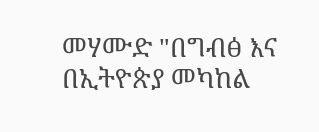መሃሙድ "በግብፅ እና በኢትዮጵያ መካከል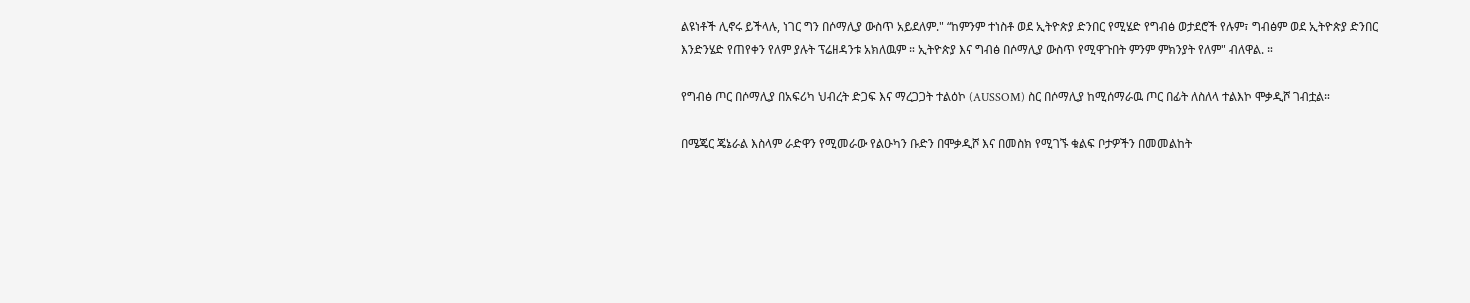ልዩነቶች ሊኖሩ ይችላሉ, ነገር ግን በሶማሊያ ውስጥ አይደለም." “ከምንም ተነስቶ ወደ ኢትዮጵያ ድንበር የሚሄድ የግብፅ ወታደሮች የሉም፣ ግብፅም ወደ ኢትዮጵያ ድንበር እንድንሄድ የጠየቀን የለም ያሉት ፕሬዘዳንቱ አክለዉም ። ኢትዮጵያ እና ግብፅ በሶማሊያ ውስጥ የሚዋጉበት ምንም ምክንያት የለም" ብለዋል. ።

የግብፅ ጦር በሶማሊያ በአፍሪካ ህብረት ድጋፍ እና ማረጋጋት ተልዕኮ (AUSSOM) ስር በሶማሊያ ከሚሰማራዉ ጦር በፊት ለስለላ ተልእኮ ሞቃዲሾ ገብቷል።

በሜጄር ጄኔራል እስላም ራድዋን የሚመራው የልዑካን ቡድን በሞቃዲሾ እና በመስክ የሚገኙ ቁልፍ ቦታዎችን በመመልከት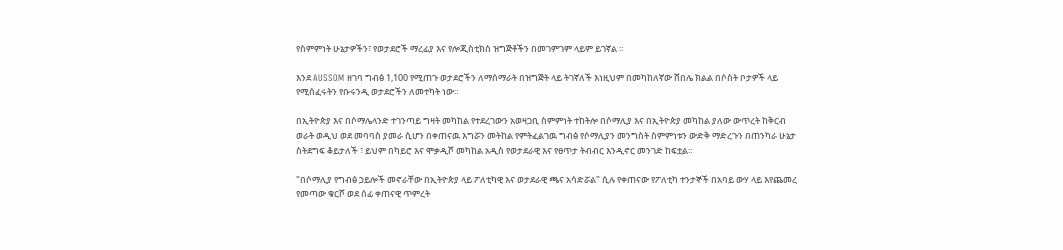የስምምነት ሁኔታዎችን፣ የወታደሮች ማረፊያ እና የሎጂስቲክስ ዝግጅቶችን በመገምገም ላይም ይገኛል ።

እንደ AUSSOM ዘገባ ግብፅ 1,100 የሚጠጉ ወታደሮችን ለማሰማራት በዝግጅት ላይ ትገኛለች እነዚህም በመካከለኛው ሸበሌ ክልል በሶስት ቦታዎች ላይ የሚሰፈሩትን የቡሩንዲ ወታደሮችን ለመተካት ነው።

በኢትዮጵያ እና በሶማሌላንድ ተገንጣይ ግዛት መካከል የተደረገውን አወዛጋቢ ስምምነት ተከትሎ በሶማሊያ እና በኢትዮጵያ መካከል ያለው ውጥረት ከቅርብ ወራት ወዲህ ወደ መባባስ ያመራ ሲሆን በቀጠናዉ እግሯን መትከል የምትፈልገዉ ግብፅ የሶማሊያን መንግስት ስምምነቱን ውድቅ ማድረጉን በጠንካራ ሁኔታ ስትደግፍ ቆይታለች ፣ ይህም በካይሮ እና ሞቃዲሾ መካከል አዲስ የወታደራዊ እና የፀጥታ ትብብር እንዲኖር መንገድ ከፍቷል።

"በሶማሊያ የግብፅ ኃይሎች መኖራቸው በኢትዮጵያ ላይ ፖለቲካዊ እና ወታደራዊ ጫና አሳድሯል" ሲሉ የቀጠናው የፖለቲካ ተንታኞች በአባይ ውሃ ላይ እየጨመረ የመጣው ቁርሾ ወደ ሰፊ ቀጠናዊ ጥምረት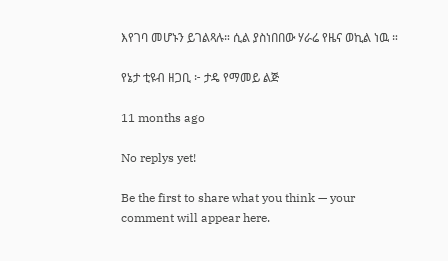እየገባ መሆኑን ይገልጻሉ። ሲል ያስነበበው ሃራሬ የዜና ወኪል ነዉ ።

የኔታ ቲዩብ ዘጋቢ ፦ ታዴ የማመይ ልጅ

11 months ago

No replys yet!

Be the first to share what you think — your comment will appear here.